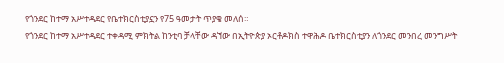የጎንደር ከተማ አሥተዳደር የቤተክርስቲያኗን የ75 ዓመታት ጥያቄ መለሰ።
የጎንደር ከተማ አሥተዳደር ተቀዳሚ ምክትል ከንቲባ ቻላቸው ዳኘው በኢትዮጵያ ኦርቶዶክስ ተዋሕዶ ቤተክርስቲያን ለጎንደር መንበረ መንግሥት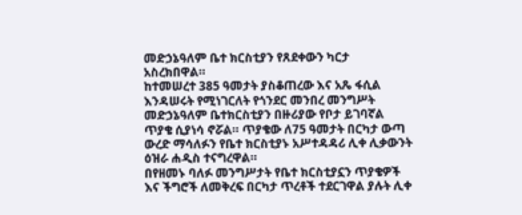መድኃኔዓለም ቤተ ክርስቲያን የጸደቀውን ካርታ አስረክበዋል።
ከተመሠረተ 385 ዓመታት ያስቆጠረው እና አጼ ፋሲል እንዳሠሩት የሚነገርለት የጎንደር መንበረ መንግሥት መድኃኔዓለም ቤተክርስቲያን በዙሪያው የቦታ ይገባኛል ጥያቄ ሲያነሳ ኖሯል። ጥያቄው ለ75 ዓመታት በርካታ ውጣ ውረድ ማሳለፉን የቤተ ክርስቲያኑ አሥተዳዳሪ ሊቀ ሊቃውንት ዕዝራ ሐዲስ ተናግረዋል።
በየዘመኑ ባለፉ መንግሥታት የቤተ ክርስቲያኗን ጥያቄዎች እና ችግሮች ለመቅረፍ በርካታ ጥረቶች ተደርገዋል ያሉት ሊቀ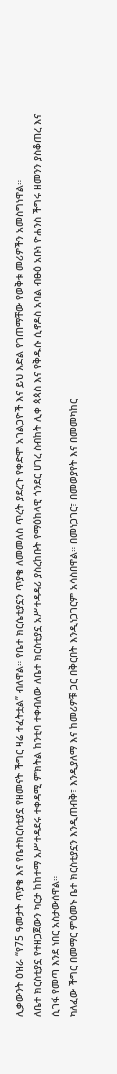ሊቃውንት ዕዝራ “የ75 ዓመታት ጥያቄ እና የቤተክርስቲያኗ የዘመናት ችግር ዛሬ ተፈትቷል” ብለዋል። የቤተ ክርሴቲያኗን ጥያቄ ለመመለስ ጥረት ያደረጉ የቀድሞ አገልጋዮች እና ይህ እድል የገጠማቸው የወቅቱ መሪዎችን አመስግነዋል።
ለቤተ ክርስቲያኗ የተዘጋጀውን ካርታ ከከተማ አሥተዳደሩ ተቀዳሚ ምክትል ከንቲባ ተቀብለው ለቤተ ክርስቲያኗ አሥተዳዳሪ ያስረከቡት የማዕከላዊ ጎንደር ሀገረ ስብከት ሊቀ ጳጳስ እና የቅዱሱ ሲኖዶስ አባል ብፁዕ አቡነ ዮሐንስ ችግሩ ዘመንን ያስቆጠረ እና ሲገፋ የመጣ እንደ ነበር አስታውሰዋል።
ካለፈው ችግር በመማር ምዕመኑ ቤተ ክርስቲያኗን እንዲጠብቅ፣ እንዲያለማ እና ከመሪዎቹ ጋር በቅርበት እንዲነጋገርም አሳስበዋል። በመነጋገር፣ በመወያየት እና በመመካከር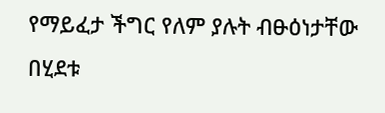የማይፈታ ችግር የለም ያሉት ብፁዕነታቸው በሂደቱ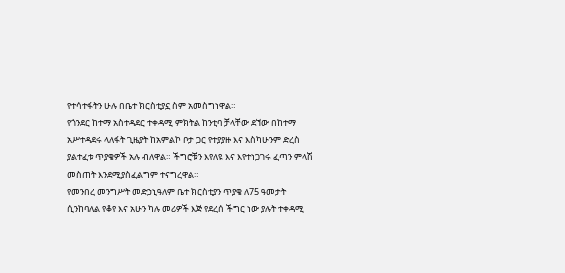የተሳተፋትን ሁሉ በቤተ ክርስቲያኗ ስም አመስግነዋል።
የጎንደር ከተማ አስተዳደር ተቀዳሚ ምክትል ከንቲባ ቻላቸው ደኘው በከተማ አሥተዳደሩ ላለፋት ጊዜያት ከአምልኮ ቦታ ጋር የተያያዙ እና እስካሁንም ድረስ ያልተፈቱ ጥያቄዎች አሉ ብለዋል። ችግሮቹን እየለዩ እና እየተነጋገሩ ፈጣን ምላሽ መስጠት እንደሚያስፈልግም ተናግረዋል።
የመንበረ መንግሥት መድኃኒዓለም ቤተ ክርስቲያን ጥያቄ ለ75 ዓመታት ሲንከባለል የቆየ እና አሁን ካሉ መሪዎች እጅ የደረሰ ችግር ነው ያሉት ተቀዳሚ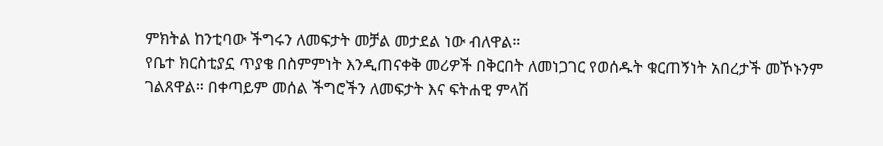ምክትል ከንቲባው ችግሩን ለመፍታት መቻል መታደል ነው ብለዋል።
የቤተ ክርስቲያኗ ጥያቄ በስምምነት እንዲጠናቀቅ መሪዎች በቅርበት ለመነጋገር የወሰዱት ቁርጠኝነት አበረታች መኾኑንም ገልጸዋል። በቀጣይም መሰል ችግሮችን ለመፍታት እና ፍትሐዊ ምላሽ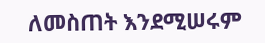ለመስጠት እንደሚሠሩም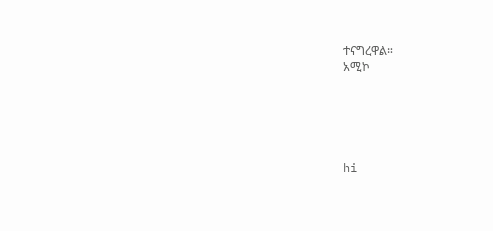ተናግረዋል።
አሚኮ





hi